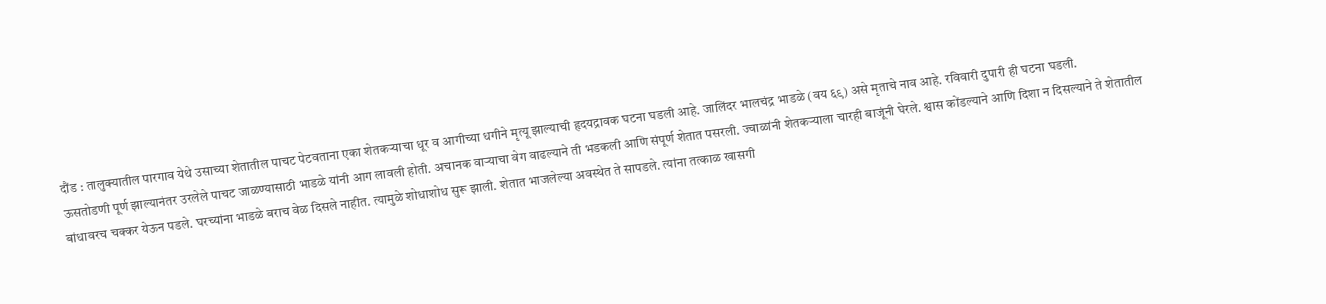दौंड : तालुक्यातील पारगाव येथे उसाच्या शेतातील पाचट पेटवताना एका शेतकऱ्याचा धूर व आगीच्या धगीने मृत्यू झाल्याची हृदयद्रावक घटना घडली आहे. जालिंदर भालचंद्र भाडळे (वय ६९) असे मृताचे नाव आहे. रविवारी दुपारी ही घटना घडली.
ऊसतोडणी पूर्ण झाल्यानंतर उरलेले पाचट जाळण्यासाठी भाडळे यांनी आग लावली होती. अचानक वाऱ्याचा वेग वाढल्याने ती भडकली आणि संपूर्ण शेतात पसरली. ज्वाळांनी शेतकऱ्याला चारही बाजूंनी घेरले. श्वास कोंडल्याने आणि दिशा न दिसल्याने ते शेतातील बांधावरच चक्कर येऊन पडले. घरच्यांना भाडळे बराच वेळ दिसले नाहीत. त्यामुळे शोधाशोध सुरू झाली. शेतात भाजलेल्या अवस्थेत ते सापडले. त्यांना तत्काळ खासगी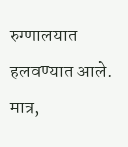रुग्णालयात हलवण्यात आले. मात्र,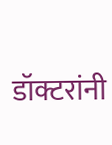डॉक्टरांनी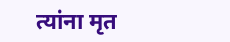त्यांना मृत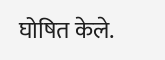घोषित केले.